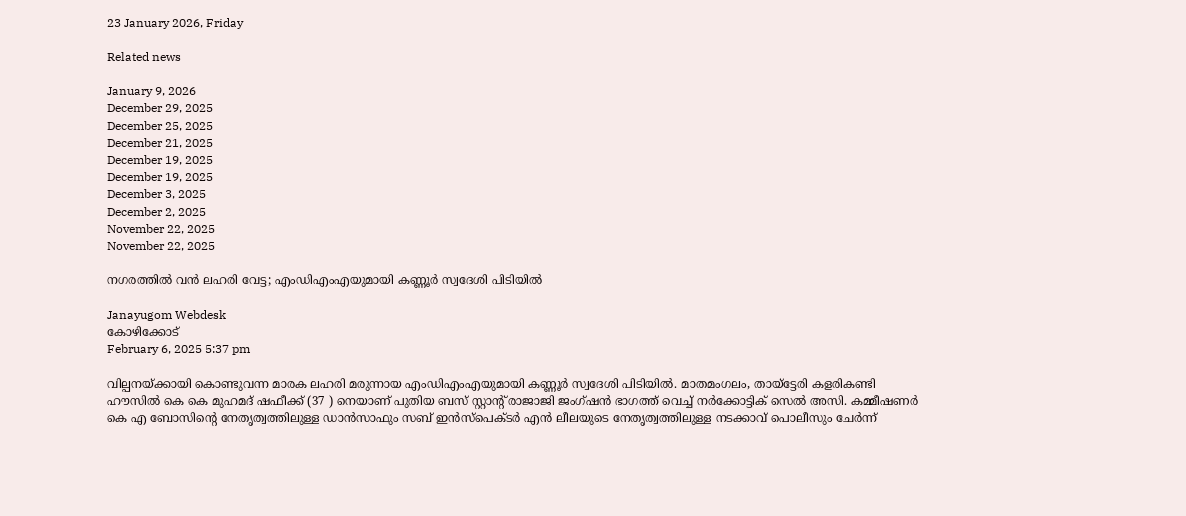23 January 2026, Friday

Related news

January 9, 2026
December 29, 2025
December 25, 2025
December 21, 2025
December 19, 2025
December 19, 2025
December 3, 2025
December 2, 2025
November 22, 2025
November 22, 2025

നഗരത്തിൽ വൻ ലഹരി വേട്ട; എംഡിഎംഎയുമായി കണ്ണൂർ സ്വദേശി പിടിയിൽ

Janayugom Webdesk
കോഴിക്കോട്
February 6, 2025 5:37 pm

വില്പനയ്ക്കായി കൊണ്ടുവന്ന മാരക ലഹരി മരുന്നായ എംഡിഎംഎയുമായി കണ്ണൂർ സ്വദേശി പിടിയിൽ. മാതമംഗലം, തായ്ട്ടേരി കളരികണ്ടി ഹൗസിൽ കെ കെ മുഹമദ് ഷഫീക്ക് (37 ) നെയാണ് പുതിയ ബസ് സ്റ്റാന്റ് രാജാജി ജംഗ്ഷൻ ഭാഗത്ത് വെച്ച് നർക്കോട്ടിക് സെൽ അസി. കമ്മീഷണർ കെ എ ബോസിന്റെ നേതൃത്വത്തിലുള്ള ഡാൻസാഫും സബ് ഇൻസ്പെക്ടർ എൻ ലീലയുടെ നേതൃത്വത്തിലുള്ള നടക്കാവ് പൊലീസും ചേർന്ന്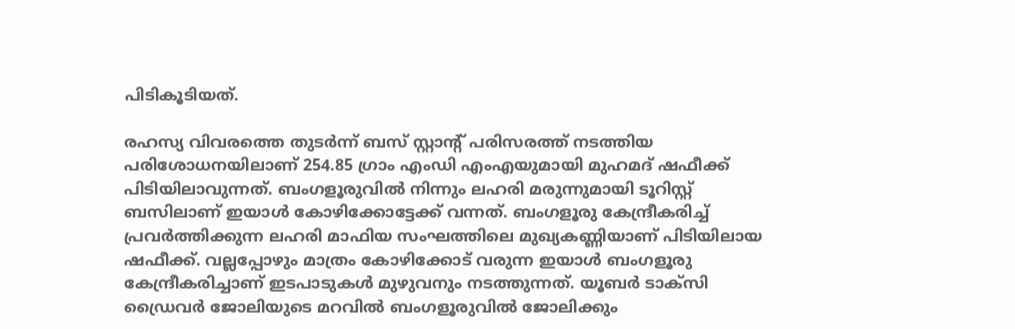പിടികൂടിയത്.

രഹസ്യ വിവരത്തെ തുടർന്ന് ബസ് സ്റ്റാന്റ് പരിസരത്ത് നടത്തിയ പരിശോധനയിലാണ് 254.85 ഗ്രാം എംഡി എംഎയുമായി മുഹമദ് ഷഫീക്ക് പിടിയിലാവുന്നത്. ബംഗളൂരുവിൽ നിന്നും ലഹരി മരുന്നുമായി ടൂറിസ്റ്റ് ബസിലാണ് ഇയാൾ കോഴിക്കോട്ടേക്ക് വന്നത്. ബംഗളൂരു കേന്ദ്രീകരിച്ച് പ്രവർത്തിക്കുന്ന ലഹരി മാഫിയ സംഘത്തിലെ മുഖ്യകണ്ണിയാണ് പിടിയിലായ ഷഫീക്ക്. വല്ലപ്പോഴും മാത്രം കോഴിക്കോട് വരുന്ന ഇയാൾ ബംഗളൂരു കേന്ദ്രീകരിച്ചാണ് ഇടപാടുകൾ മുഴുവനും നടത്തുന്നത്. യൂബർ ടാക്സി ഡ്രൈവർ ജോലിയുടെ മറവിൽ ബംഗളൂരുവിൽ ജോലിക്കും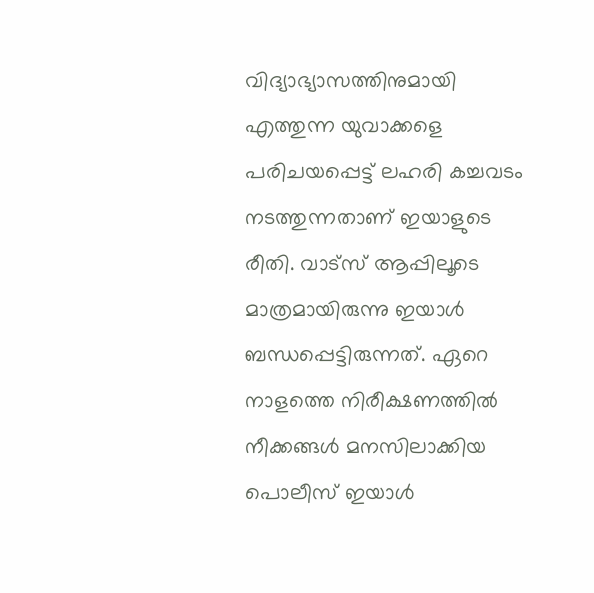വിദ്യാഭ്യാസത്തിനുമായി എത്തുന്ന യുവാക്കളെ പരിചയപ്പെട്ട് ലഹരി കച്ചവടം നടത്തുന്നതാണ് ഇയാളുടെ രീതി. വാട്സ് ആപ്പിലൂടെ മാത്രമായിരുന്നു ഇയാൾ ബന്ധപ്പെട്ടിരുന്നത്. ഏറെ നാളത്തെ നിരീക്ഷണത്തിൽ നീക്കങ്ങൾ മനസിലാക്കിയ പൊലീസ് ഇയാൾ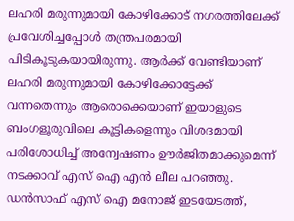ലഹരി മരുന്നുമായി കോഴിക്കോട് നഗരത്തിലേക്ക് പ്രവേശിച്ചപ്പോൾ തന്ത്രപരമായി പിടികൂടുകയായിരുന്നു. ആർക്ക് വേണ്ടിയാണ് ലഹരി മരുന്നുമായി കോഴിക്കോട്ടേക്ക് വന്നതെന്നും ആരൊക്കെയാണ് ഇയാളുടെ ബംഗളൂരുവിലെ കൂട്ടികളെന്നും വിശദമായി പരിശോധിച്ച് അന്വേഷണം ഊർജിതമാക്കുമെന്ന് നടക്കാവ് എസ് ഐ എൻ ലീല പറഞ്ഞു. ഡൻസാഫ് എസ് ഐ മനോജ് ഇടയേടത്ത്,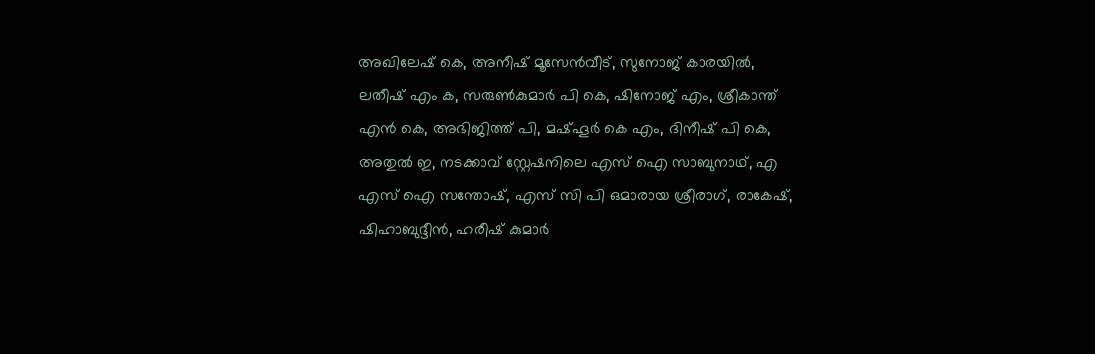അഖിലേഷ് കെ, അനീഷ് മൂസേൻവീട്, സുനോജ് കാരയിൽ, ലതീഷ് എം ക, സരുൺകുമാർ പി കെ, ഷിനോജ് എം, ശ്രീകാന്ത് എൻ കെ, അഭിജിത്ത് പി, മഷ്ഹൂർ കെ എം, ദിനീഷ് പി കെ, അതുൽ ഇ, നടക്കാവ് സ്റ്റേഷനിലെ എസ് ഐ സാബുനാഥ്, എ എസ് ഐ സന്തോഷ്, എസ് സി പി ഒമാരായ ശ്രീരാഗ്, രാകേഷ്, ഷിഹാബുദ്ദീൻ, ഹരീഷ് കുമാർ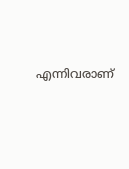എന്നിവരാണ്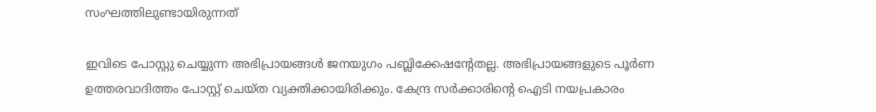സംഘത്തിലുണ്ടായിരുന്നത്

ഇവിടെ പോസ്റ്റു ചെയ്യുന്ന അഭിപ്രായങ്ങള്‍ ജനയുഗം പബ്ലിക്കേഷന്റേതല്ല. അഭിപ്രായങ്ങളുടെ പൂര്‍ണ ഉത്തരവാദിത്തം പോസ്റ്റ് ചെയ്ത വ്യക്തിക്കായിരിക്കും. കേന്ദ്ര സര്‍ക്കാരിന്റെ ഐടി നയപ്രകാരം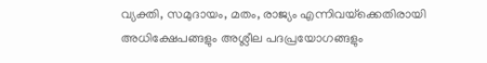വ്യക്തി, സമുദായം, മതം, രാജ്യം എന്നിവയ്‌ക്കെതിരായി അധിക്ഷേപങ്ങളും അശ്ലീല പദപ്രയോഗങ്ങളും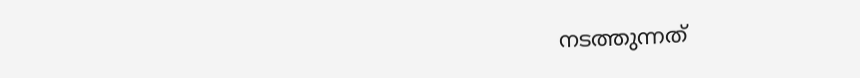നടത്തുന്നത്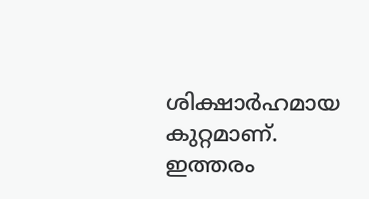ശിക്ഷാര്‍ഹമായ കുറ്റമാണ്. ഇത്തരം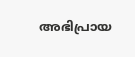അഭിപ്രായ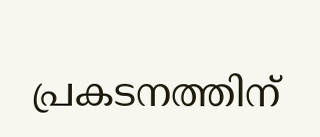പ്രകടനത്തിന്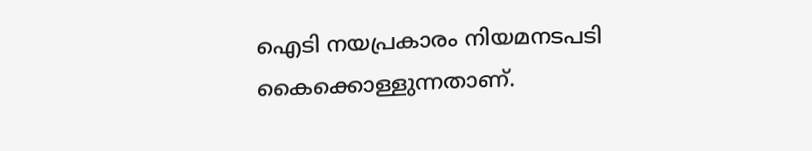ഐടി നയപ്രകാരം നിയമനടപടി കൈക്കൊള്ളുന്നതാണ്.